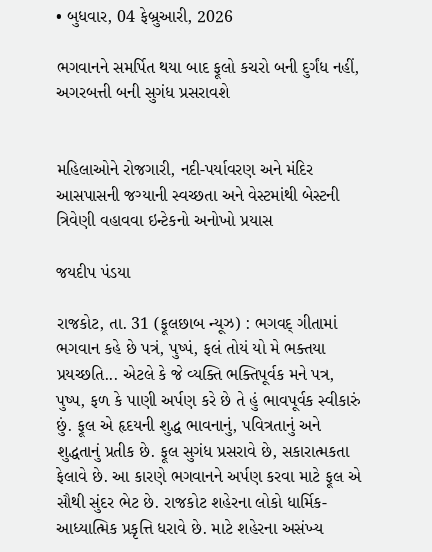• બુધવાર, 04 ફેબ્રુઆરી, 2026

ભગવાનને સમર્પિત થયા બાદ ફૂલો કચરો બની દુર્ગંધ નહીં, અગરબત્તી બની સુગંધ પ્રસરાવશે


મહિલાઓને રોજગારી, નદી-પર્યાવરણ અને મંદિર આસપાસની જગ્યાની સ્વચ્છતા અને વેસ્ટમાંથી બેસ્ટની ત્રિવેણી વહાવવા ઇન્ટેકનો અનોખો પ્રયાસ

જયદીપ પંડયા

રાજકોટ, તા. 31 (ફૂલછાબ ન્યૂઝ) : ભગવદ્ ગીતામાં ભગવાન કહે છે પત્રં, પુષ્પં, ફલં તોયં યો મે ભક્તયા પ્રયચ્છતિ... એટલે કે જે વ્યક્તિ ભક્તિપૂર્વક મને પત્ર, પુષ્પ, ફળ કે પાણી અર્પણ કરે છે તે હું ભાવપૂર્વક સ્વીકારું છું. ફૂલ એ હૃદયની શુદ્ધ ભાવનાનું, પવિત્રતાનું અને શુદ્ધતાનું પ્રતીક છે. ફૂલ સુગંધ પ્રસરાવે છે, સકારાત્મકતા ફેલાવે છે. આ કારણે ભગવાનને અર્પણ કરવા માટે ફૂલ એ સૌથી સુંદર ભેટ છે. રાજકોટ શહેરના લોકો ધાર્મિક-આધ્યાત્મિક પ્રકૃત્તિ ધરાવે છે. માટે શહેરના અસંખ્ય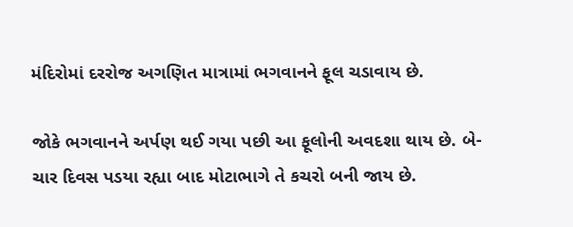મંદિરોમાં દરરોજ અગણિત માત્રામાં ભગવાનને ફૂલ ચડાવાય છે.

જોકે ભગવાનને અર્પણ થઈ ગયા પછી આ ફૂલોની અવદશા થાય છે. બે-ચાર દિવસ પડયા રહ્યા બાદ મોટાભાગે તે કચરો બની જાય છે.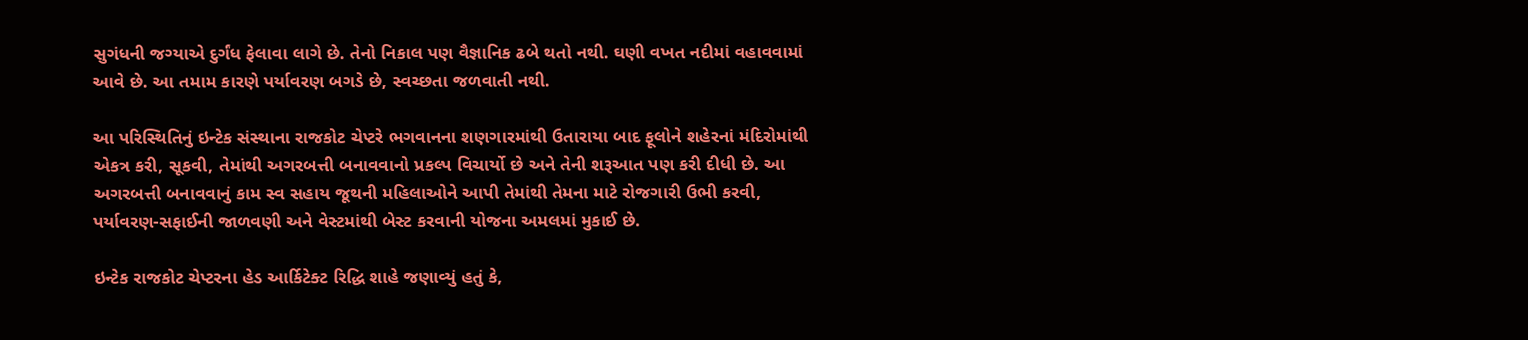સુગંધની જગ્યાએ દુર્ગંધ ફેલાવા લાગે છે. તેનો નિકાલ પણ વૈજ્ઞાનિક ઢબે થતો નથી. ઘણી વખત નદીમાં વહાવવામાં આવે છે. આ તમામ કારણે પર્યાવરણ બગડે છે, સ્વચ્છતા જળવાતી નથી.

આ પરિસ્થિતિનું ઇન્ટેક સંસ્થાના રાજકોટ ચેપ્ટરે ભગવાનના શણગારમાંથી ઉતારાયા બાદ ફૂલોને શહેરનાં મંદિરોમાંથી એકત્ર કરી, સૂકવી, તેમાંથી અગરબત્તી બનાવવાનો પ્રકલ્પ વિચાર્યો છે અને તેની શરૂઆત પણ કરી દીધી છે. આ અગરબત્તી બનાવવાનું કામ સ્વ સહાય જૂથની મહિલાઓને આપી તેમાંથી તેમના માટે રોજગારી ઉભી કરવી, પર્યાવરણ-સફાઈની જાળવણી અને વેસ્ટમાંથી બેસ્ટ કરવાની યોજના અમલમાં મુકાઈ છે.

ઇન્ટેક રાજકોટ ચેપ્ટરના હેડ આર્કિટેક્ટ રિદ્ધિ શાહે જણાવ્યું હતું કે,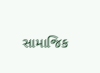સામાજિક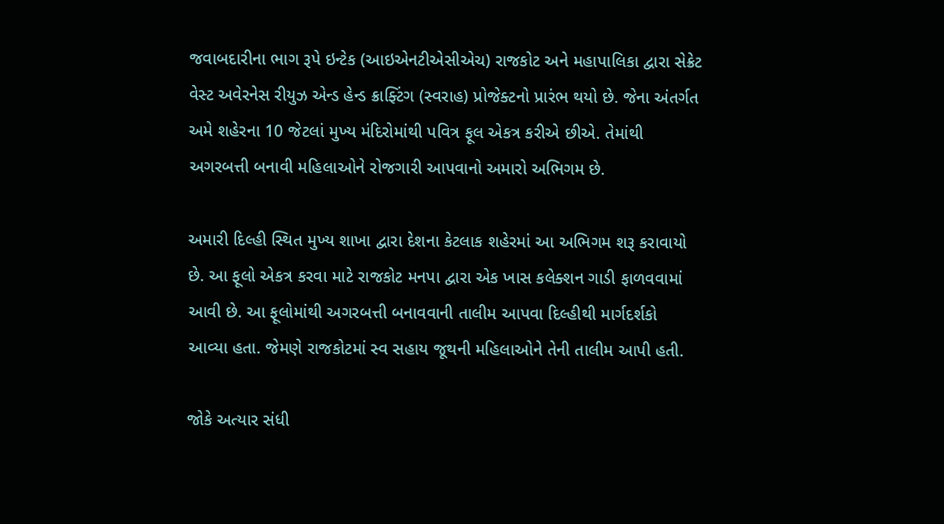જવાબદારીના ભાગ રૂપે ઇન્ટેક (આઇએનટીએસીએચ) રાજકોટ અને મહાપાલિકા દ્વારા સેક્રેટ વેસ્ટ અવેરનેસ રીયુઝ એન્ડ હેન્ડ ક્રાફ્ટિંગ (સ્વરાહ) પ્રોજેક્ટનો પ્રારંભ થયો છે. જેના અંતર્ગત અમે શહેરના 10 જેટલાં મુખ્ય મંદિરોમાંથી પવિત્ર ફૂલ એકત્ર કરીએ છીએ. તેમાંથી અગરબત્તી બનાવી મહિલાઓને રોજગારી આપવાનો અમારો અભિગમ છે.

અમારી દિલ્હી સ્થિત મુખ્ય શાખા દ્વારા દેશના કેટલાક શહેરમાં આ અભિગમ શરૂ કરાવાયો છે. આ ફૂલો એકત્ર કરવા માટે રાજકોટ મનપા દ્વારા એક ખાસ કલેક્શન ગાડી ફાળવવામાં આવી છે. આ ફૂલોમાંથી અગરબત્તી બનાવવાની તાલીમ આપવા દિલ્હીથી માર્ગદર્શકો આવ્યા હતા. જેમણે રાજકોટમાં સ્વ સહાય જૂથની મહિલાઓને તેની તાલીમ આપી હતી.

જોકે અત્યાર સંધી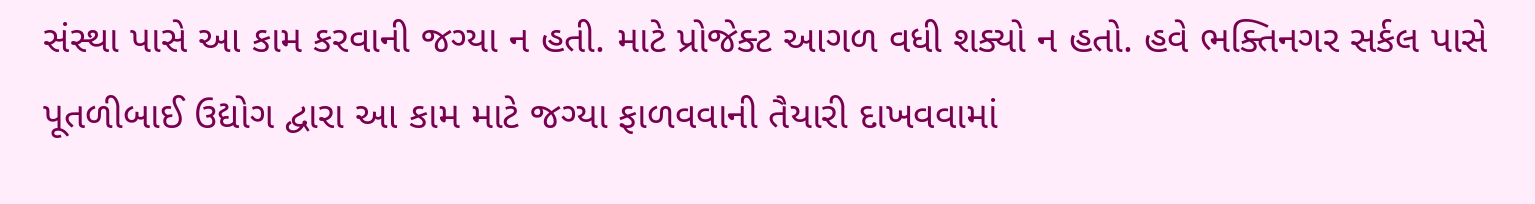સંસ્થા પાસે આ કામ કરવાની જગ્યા ન હતી. માટે પ્રોજેક્ટ આગળ વધી શક્યો ન હતો. હવે ભક્તિનગર સર્કલ પાસે પૂતળીબાઈ ઉદ્યોગ દ્વારા આ કામ માટે જગ્યા ફાળવવાની તૈયારી દાખવવામાં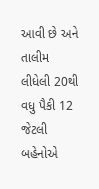આવી છે અને તાલીમ લીધેલી 20થી વધુ પૈકી 12 જેટલી બહેનોએ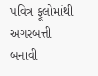પવિત્ર ફૂલોમાંથી અગરબત્તી બનાવી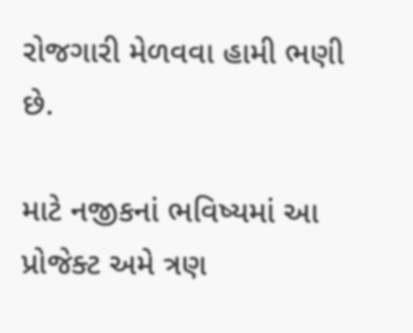રોજગારી મેળવવા હામી ભણી છે.

માટે નજીકનાં ભવિષ્યમાં આ પ્રોજેક્ટ અમે ત્રણ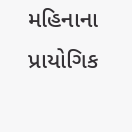મહિનાના પ્રાયોગિક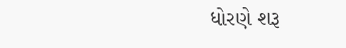ધોરણે શરૂ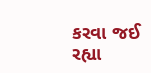કરવા જઈ રહ્યા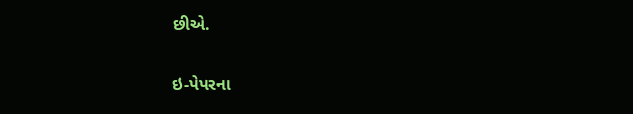છીએ.

ઇ-પેપરના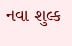નવા શુલ્ક